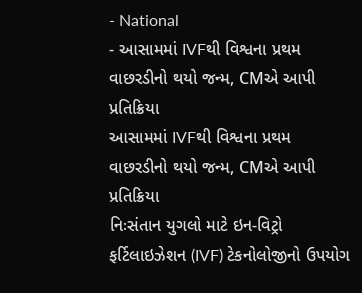- National
- આસામમાં IVFથી વિશ્વના પ્રથમ વાછરડીનો થયો જન્મ, CMએ આપી પ્રતિક્રિયા
આસામમાં IVFથી વિશ્વના પ્રથમ વાછરડીનો થયો જન્મ, CMએ આપી પ્રતિક્રિયા
નિઃસંતાન યુગલો માટે ઇન-વિટ્રો ફર્ટિલાઇઝેશન (IVF) ટેકનોલોજીનો ઉપયોગ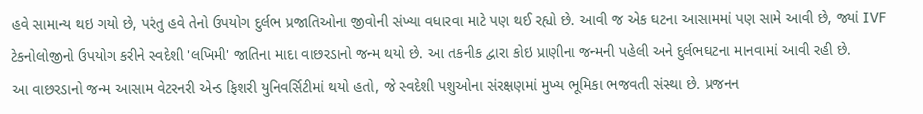હવે સામાન્ય થઇ ગયો છે, પરંતુ હવે તેનો ઉપયોગ દુર્લભ પ્રજાતિઓના જીવોની સંખ્યા વધારવા માટે પણ થઈ રહ્યો છે. આવી જ એક ઘટના આસામમાં પણ સામે આવી છે, જ્યાં IVF ટેકનોલોજીનો ઉપયોગ કરીને સ્વદેશી 'લખિમી' જાતિના માદા વાછરડાનો જન્મ થયો છે. આ તકનીક દ્વારા કોઇ પ્રાણીના જન્મની પહેલી અને દુર્લભઘટના માનવામાં આવી રહી છે.
આ વાછરડાનો જન્મ આસામ વેટરનરી એન્ડ ફિશરી યુનિવર્સિટીમાં થયો હતો, જે સ્વદેશી પશુઓના સંરક્ષણમાં મુખ્ય ભૂમિકા ભજવતી સંસ્થા છે. પ્રજનન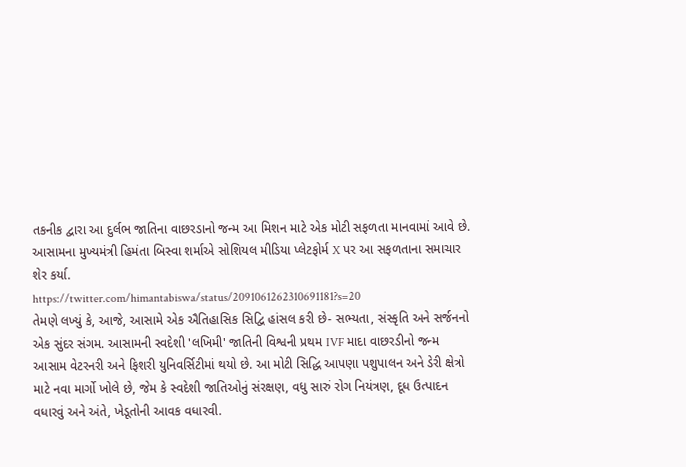તકનીક દ્વારા આ દુર્લભ જાતિના વાછરડાનો જન્મ આ મિશન માટે એક મોટી સફળતા માનવામાં આવે છે. આસામના મુખ્યમંત્રી હિમંતા બિસ્વા શર્માએ સોશિયલ મીડિયા પ્લેટફોર્મ X પર આ સફળતાના સમાચાર શેર કર્યા.
https://twitter.com/himantabiswa/status/2091061262310691181?s=20
તેમણે લખ્યું કે, આજે, આસામે એક ઐતિહાસિક સિદ્વિ હાંસલ કરી છે- સભ્યતા, સંસ્કૃતિ અને સર્જનનો એક સુંદર સંગમ. આસામની સ્વદેશી 'લખિમી' જાતિની વિશ્વની પ્રથમ IVF માદા વાછરડીનો જન્મ આસામ વેટરનરી અને ફિશરી યુનિવર્સિટીમાં થયો છે. આ મોટી સિદ્ધિ આપણા પશુપાલન અને ડેરી ક્ષેત્રો માટે નવા માર્ગો ખોલે છે, જેમ કે સ્વદેશી જાતિઓનું સંરક્ષણ, વધુ સારું રોગ નિયંત્રણ, દૂધ ઉત્પાદન વધારવું અને અંતે, ખેડૂતોની આવક વધારવી.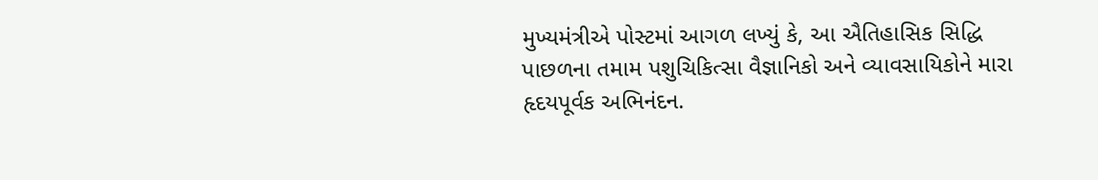મુખ્યમંત્રીએ પોસ્ટમાં આગળ લખ્યું કે, આ ઐતિહાસિક સિદ્ધિ પાછળના તમામ પશુચિકિત્સા વૈજ્ઞાનિકો અને વ્યાવસાયિકોને મારા હૃદયપૂર્વક અભિનંદન.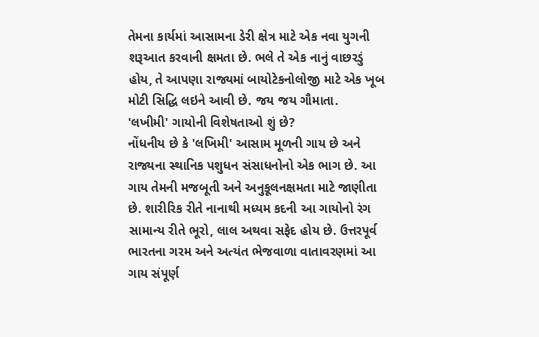તેમના કાર્યમાં આસામના ડેરી ક્ષેત્ર માટે એક નવા યુગની શરૂઆત કરવાની ક્ષમતા છે. ભલે તે એક નાનું વાછરડું હોય, તે આપણા રાજ્યમાં બાયોટેકનોલોજી માટે એક ખૂબ મોટી સિદ્ધિ લઇને આવી છે. જય જય ગૌમાતા.
'લખીમી' ગાયોની વિશેષતાઓ શું છે?
નોંધનીય છે કે 'લખિમી' આસામ મૂળની ગાય છે અને રાજ્યના સ્થાનિક પશુધન સંસાધનોનો એક ભાગ છે. આ ગાય તેમની મજબૂતી અને અનુકૂલનક્ષમતા માટે જાણીતા છે. શારીરિક રીતે નાનાથી મધ્યમ કદની આ ગાયોનો રંગ સામાન્ય રીતે ભૂરો, લાલ અથવા સફેદ હોય છે. ઉત્તરપૂર્વ ભારતના ગરમ અને અત્યંત ભેજવાળા વાતાવરણમાં આ ગાય સંપૂર્ણ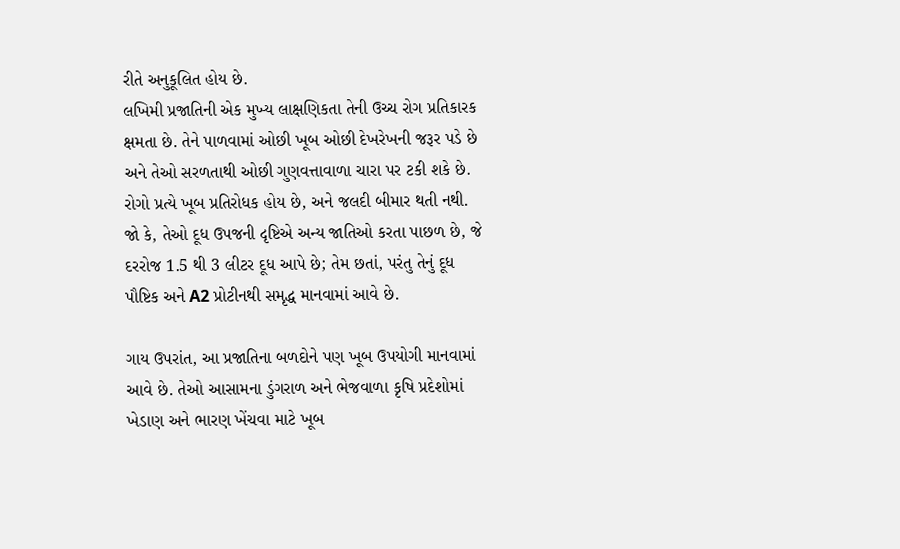રીતે અનુકૂલિત હોય છે.
લખિમી પ્રજાતિની એક મુખ્ય લાક્ષણિકતા તેની ઉચ્ચ રોગ પ્રતિકારક ક્ષમતા છે. તેને પાળવામાં ઓછી ખૂબ ઓછી દેખરેખની જરૂર પડે છે અને તેઓ સરળતાથી ઓછી ગુણવત્તાવાળા ચારા પર ટકી શકે છે. રોગો પ્રત્યે ખૂબ પ્રતિરોધક હોય છે, અને જલદી બીમાર થતી નથી. જો કે, તેઓ દૂધ ઉપજની દૃષ્ટિએ અન્ય જાતિઓ કરતા પાછળ છે, જે દરરોજ 1.5 થી 3 લીટર દૂધ આપે છે; તેમ છતાં, પરંતુ તેનું દૂધ પૌષ્ટિક અને A2 પ્રોટીનથી સમૃદ્ધ માનવામાં આવે છે.

ગાય ઉપરાંત, આ પ્રજાતિના બળદોને પણ ખૂબ ઉપયોગી માનવામાં આવે છે. તેઓ આસામના ડુંગરાળ અને ભેજવાળા કૃષિ પ્રદેશોમાં ખેડાણ અને ભારણ ખેંચવા માટે ખૂબ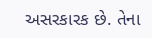અસરકારક છે. તેના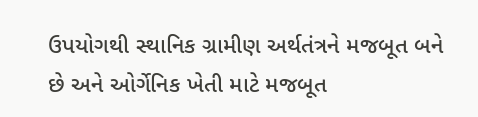ઉપયોગથી સ્થાનિક ગ્રામીણ અર્થતંત્રને મજબૂત બને છે અને ઓર્ગેનિક ખેતી માટે મજબૂત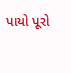પાયો પૂરો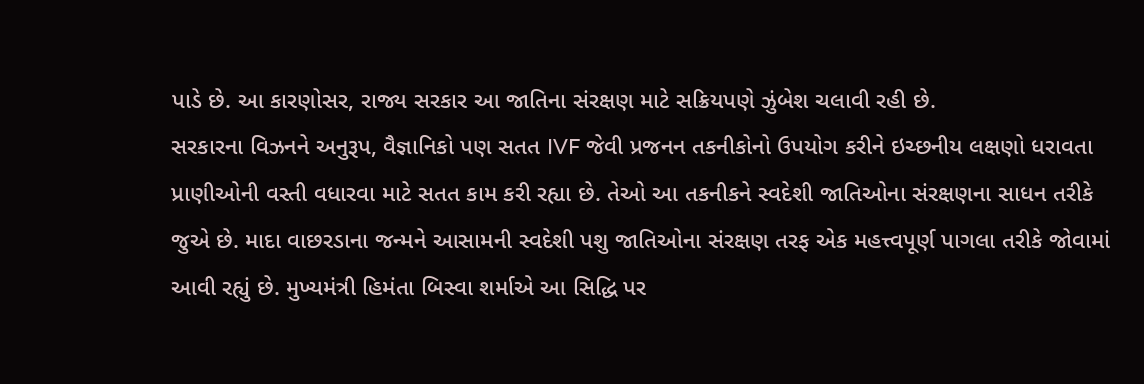પાડે છે. આ કારણોસર, રાજ્ય સરકાર આ જાતિના સંરક્ષણ માટે સક્રિયપણે ઝુંબેશ ચલાવી રહી છે.
સરકારના વિઝનને અનુરૂપ, વૈજ્ઞાનિકો પણ સતત IVF જેવી પ્રજનન તકનીકોનો ઉપયોગ કરીને ઇચ્છનીય લક્ષણો ધરાવતા પ્રાણીઓની વસ્તી વધારવા માટે સતત કામ કરી રહ્યા છે. તેઓ આ તકનીકને સ્વદેશી જાતિઓના સંરક્ષણના સાધન તરીકે જુએ છે. માદા વાછરડાના જન્મને આસામની સ્વદેશી પશુ જાતિઓના સંરક્ષણ તરફ એક મહત્ત્વપૂર્ણ પાગલા તરીકે જોવામાં આવી રહ્યું છે. મુખ્યમંત્રી હિમંતા બિસ્વા શર્માએ આ સિદ્ધિ પર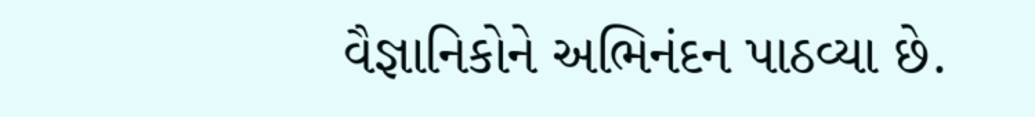વૈજ્ઞાનિકોને અભિનંદન પાઠવ્યા છે.